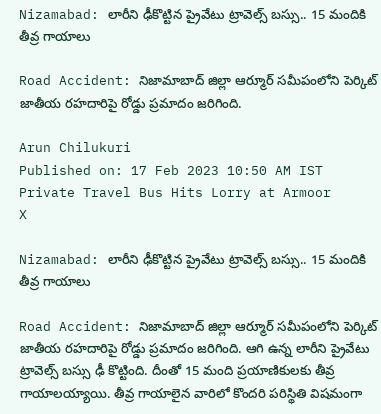Nizamabad: లారీని ఢీకొట్టిన ప్రైవేటు ట్రావెల్స్‌ బస్సు.. 15 మందికి తీవ్ర గాయాలు

Road Accident: నిజామాబాద్ జిల్లా ఆర్మూర్ సమీపంలోని పెర్కిట్ జాతీయ రహదారిపై రోడ్డు ప్రమాదం జరిగింది.

Arun Chilukuri
Published on: 17 Feb 2023 10:50 AM IST
Private Travel Bus Hits Lorry at Armoor
X

Nizamabad: లారీని ఢీకొట్టిన ప్రైవేటు ట్రావెల్స్‌ బస్సు.. 15 మందికి తీవ్ర గాయాలు

Road Accident: నిజామాబాద్ జిల్లా ఆర్మూర్ సమీపంలోని పెర్కిట్ జాతీయ రహదారిపై రోడ్డు ప్రమాదం జరిగింది. ఆగి ఉన్న లారీని ప్రైవేటు ట్రావెల్స్ బస్సు ఢీ కొట్టింది. దీంతో 15 మంది ప్రయాణికులకు తీవ్ర గాయాలయ్యాయి. తీవ్ర గాయాలైన వారిలో కొందరి పరిస్థితి విషమంగా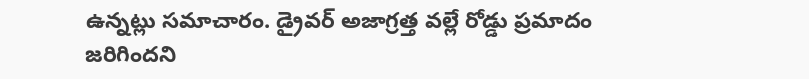ఉన్నట్లు సమాచారం. డ్రైవర్ అజాగ్రత్త వల్లే రోడ్డు ప్రమాదం జరిగిందని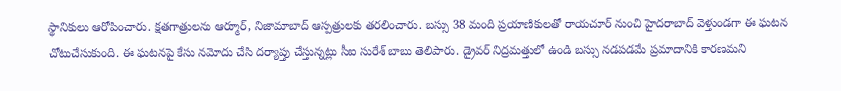స్థానికులు ఆరోపించారు. క్షతగాత్రులను ఆర్మూర్, నిజామాబాద్ ఆస్పత్రులకు తరలించారు. బస్సు 38 మంది ప్రయాణికులతో రాయచూర్‌ నుంచి హైదరాబాద్‌ వెళ్తుండగా ఈ ఘటన చోటుచేసుకుంది. ఈ ఘటనపై కేసు నమోదు చేసి దర్యాప్తు చేస్తున్నట్లు సీఐ సురేశ్‌ బాబు తెలిపారు. డ్రైవర్‌ నిద్రమత్తులో ఉండి బస్సు నడపడమే ప్రమాదానికి కారణమని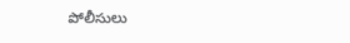పోలీసులు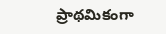ప్రాథమికంగా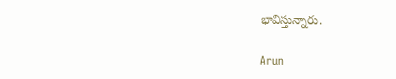భావిస్తున్నారు.

Arun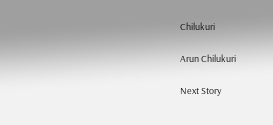Chilukuri

Arun Chilukuri

Next Story